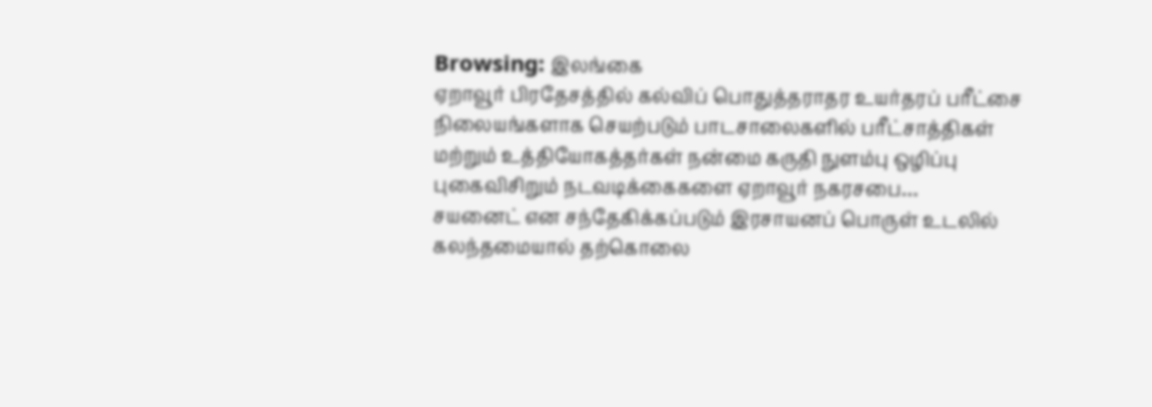Browsing: இலங்கை
ஏறாவூர் பிரதேசத்தில் கல்விப் பொதுத்தராதர உயர்தரப் பரீட்சை நிலையங்களாக செயற்படும் பாடசாலைகளில் பரீட்சாத்திகள் மற்றும் உத்தியோகத்தர்கள் நன்மை கருதி நுளம்பு ஒழிப்பு புகைவிசிறும் நடவடிக்கைகளை ஏறாவூர் நகரசபை…
சயனைட் என சந்தேகிக்கப்படும் இரசாயனப் பொருள் உடலில் கலந்தமையால் தற்கொலை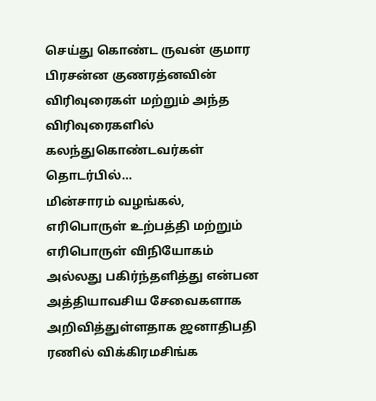செய்து கொண்ட ருவன் குமார பிரசன்ன குணரத்னவின் விரிவுரைகள் மற்றும் அந்த விரிவுரைகளில் கலந்துகொண்டவர்கள் தொடர்பில்…
மின்சாரம் வழங்கல், எரிபொருள் உற்பத்தி மற்றும் எரிபொருள் விநியோகம் அல்லது பகிர்ந்தளித்து என்பன அத்தியாவசிய சேவைகளாக அறிவித்துள்ளதாக ஜனாதிபதி ரணில் விக்கிரமசிங்க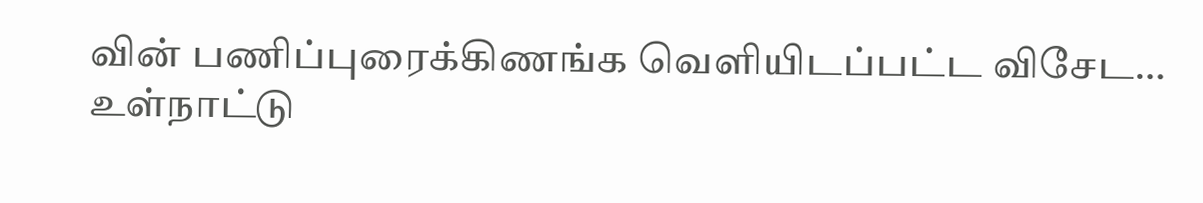வின் பணிப்புரைக்கிணங்க வெளியிடப்பட்ட விசேட…
உள்நாட்டு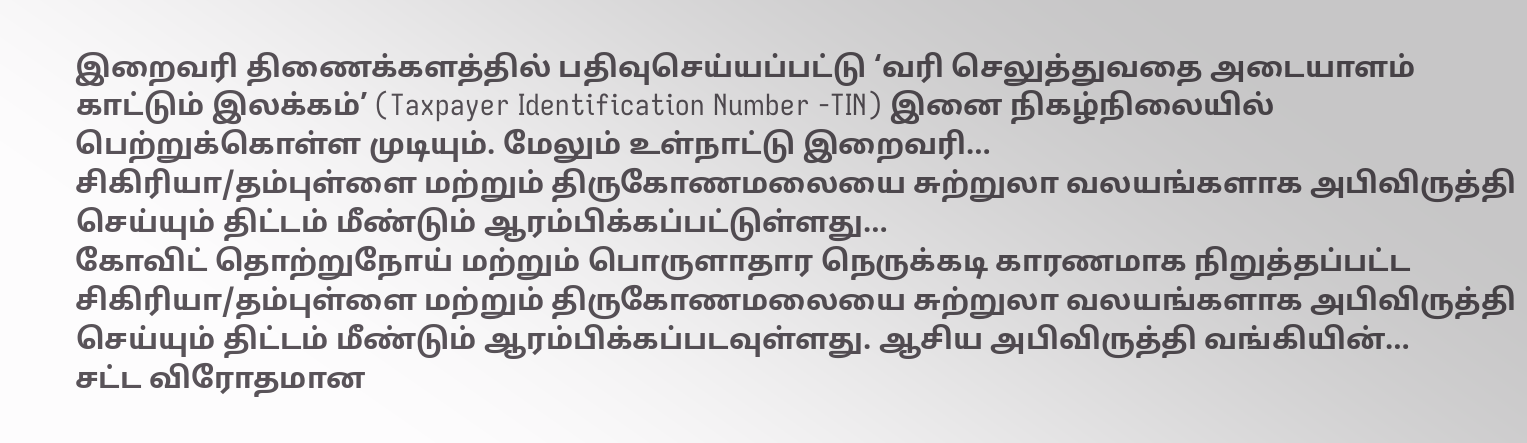இறைவரி திணைக்களத்தில் பதிவுசெய்யப்பட்டு ‘வரி செலுத்துவதை அடையாளம் காட்டும் இலக்கம்’ (Taxpayer Identification Number -TIN) இனை நிகழ்நிலையில் பெற்றுக்கொள்ள முடியும். மேலும் உள்நாட்டு இறைவரி…
சிகிரியா/தம்புள்ளை மற்றும் திருகோணமலையை சுற்றுலா வலயங்களாக அபிவிருத்தி செய்யும் திட்டம் மீண்டும் ஆரம்பிக்கப்பட்டுள்ளது…
கோவிட் தொற்றுநோய் மற்றும் பொருளாதார நெருக்கடி காரணமாக நிறுத்தப்பட்ட சிகிரியா/தம்புள்ளை மற்றும் திருகோணமலையை சுற்றுலா வலயங்களாக அபிவிருத்தி செய்யும் திட்டம் மீண்டும் ஆரம்பிக்கப்படவுள்ளது. ஆசிய அபிவிருத்தி வங்கியின்…
சட்ட விரோதமான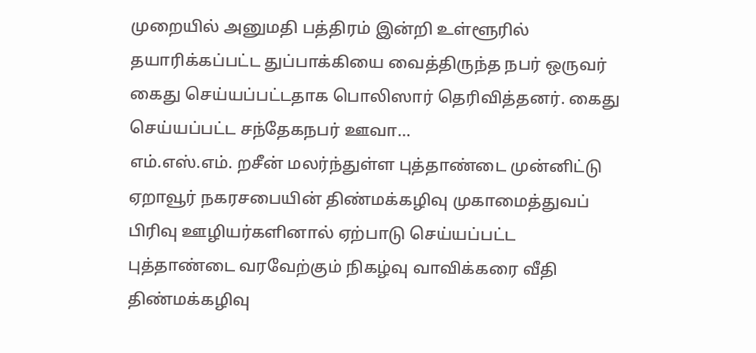முறையில் அனுமதி பத்திரம் இன்றி உள்ளூரில் தயாரிக்கப்பட்ட துப்பாக்கியை வைத்திருந்த நபர் ஒருவர் கைது செய்யப்பட்டதாக பொலிஸார் தெரிவித்தனர். கைது செய்யப்பட்ட சந்தேகநபர் ஊவா…
எம்.எஸ்.எம். றசீன் மலர்ந்துள்ள புத்தாண்டை முன்னிட்டு ஏறாவூர் நகரசபையின் திண்மக்கழிவு முகாமைத்துவப் பிரிவு ஊழியர்களினால் ஏற்பாடு செய்யப்பட்ட புத்தாண்டை வரவேற்கும் நிகழ்வு வாவிக்கரை வீதி திண்மக்கழிவு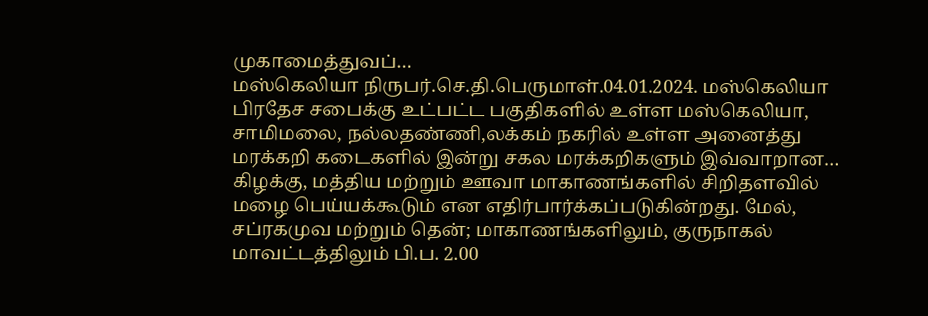முகாமைத்துவப்…
மஸ்கெலியா நிருபர்.செ.தி.பெருமாள்.04.01.2024. மஸ்கெலியா பிரதேச சபைக்கு உட்பட்ட பகுதிகளில் உள்ள மஸ்கெலியா, சாமிமலை, நல்லதண்ணி,லக்கம் நகரில் உள்ள அனைத்து மரக்கறி கடைகளில் இன்று சகல மரக்கறிகளும் இவ்வாறான…
கிழக்கு, மத்திய மற்றும் ஊவா மாகாணங்களில் சிறிதளவில் மழை பெய்யக்கூடும் என எதிர்பார்க்கப்படுகின்றது. மேல், சப்ரகமுவ மற்றும் தென்; மாகாணங்களிலும், குருநாகல் மாவட்டத்திலும் பி.ப. 2.00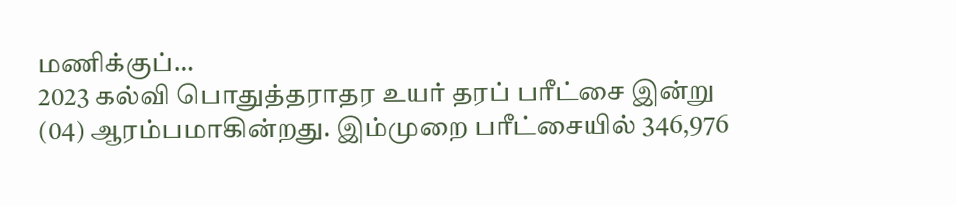மணிக்குப்…
2023 கல்வி பொதுத்தராதர உயர் தரப் பரீட்சை இன்று (04) ஆரம்பமாகின்றது. இம்முறை பரீட்சையில் 346,976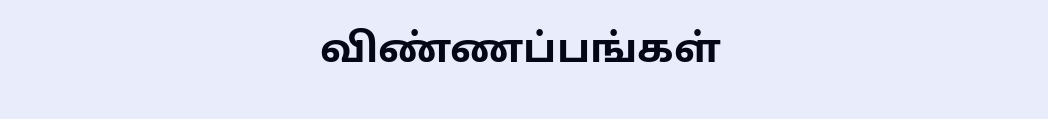விண்ணப்பங்கள்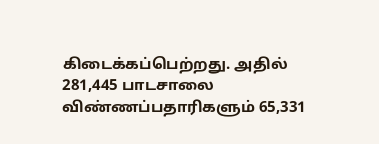கிடைக்கப்பெற்றது. அதில் 281,445 பாடசாலை விண்ணப்பதாரிகளும் 65,331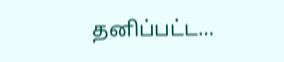தனிப்பட்ட…